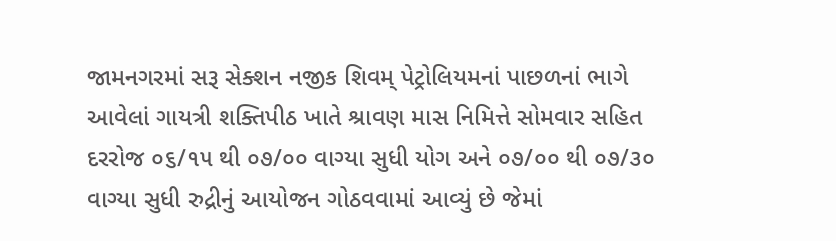જામનગરમાં સરૂ સેક્શન નજીક શિવમ્ પેટ્રોલિયમનાં પાછળનાં ભાગે આવેલાં ગાયત્રી શક્તિપીઠ ખાતે શ્રાવણ માસ નિમિત્તે સોમવાર સહિત દરરોજ ૦૬/૧૫ થી ૦૭/૦૦ વાગ્યા સુધી યોગ અને ૦૭/૦૦ થી ૦૭/૩૦ વાગ્યા સુધી રુદ્રીનું આયોજન ગોઠવવામાં આવ્યું છે જેમાં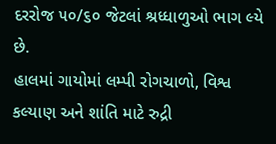દરરોજ ૫૦/૬૦ જેટલાં શ્રધ્ધાળુઓ ભાગ લ્યે છે.
હાલમાં ગાયોમાં લમ્પી રોગચાળો, વિશ્વ કલ્યાણ અને શાંતિ માટે રુદ્રી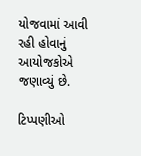યોજવામાં આવી રહી હોવાનું આયોજકોએ જણાવ્યું છે.

ટિપ્પણીઓ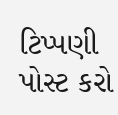ટિપ્પણી પોસ્ટ કરો